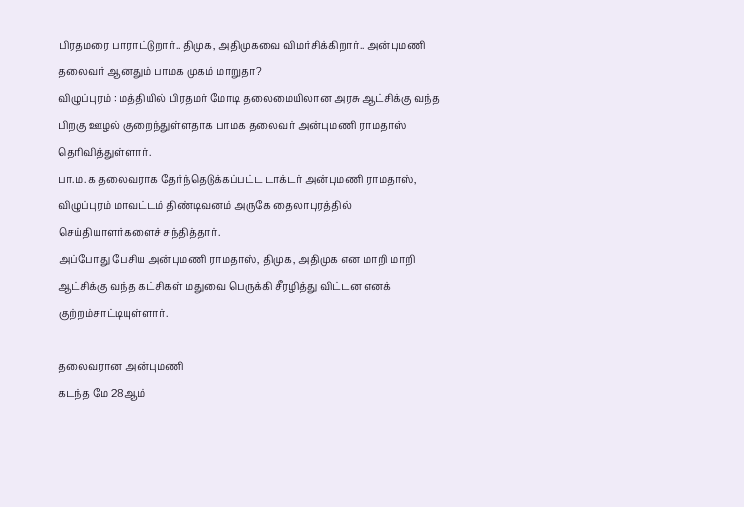பிரதமரை பாராட்டுறார்.. திமுக, அதிமுகவை விமர்சிக்கிறார்.. அன்புமணி தலைவர் ஆனதும் பாமக முகம் மாறுதா?
விழுப்புரம் : மத்தியில் பிரதமர் மோடி தலைமையிலான அரசு ஆட்சிக்கு வந்த பிறகு ஊழல் குறைந்துள்ளதாக பாமக தலைவர் அன்புமணி ராமதாஸ் தெரிவித்துள்ளார்.
பா.ம.க தலைவராக தேர்ந்தெடுக்கப்பட்ட டாக்டர் அன்புமணி ராமதாஸ், விழுப்புரம் மாவட்டம் திண்டிவனம் அருகே தைலாபுரத்தில் செய்தியாளர்களைச் சந்தித்தார்.
அப்போது பேசிய அன்புமணி ராமதாஸ், திமுக, அதிமுக என மாறி மாறி ஆட்சிக்கு வந்த கட்சிகள் மதுவை பெருக்கி சீரழித்து விட்டன எனக் குற்றம்சாட்டியுள்ளார்.

தலைவரான அன்புமணி
கடந்த மே 28ஆம்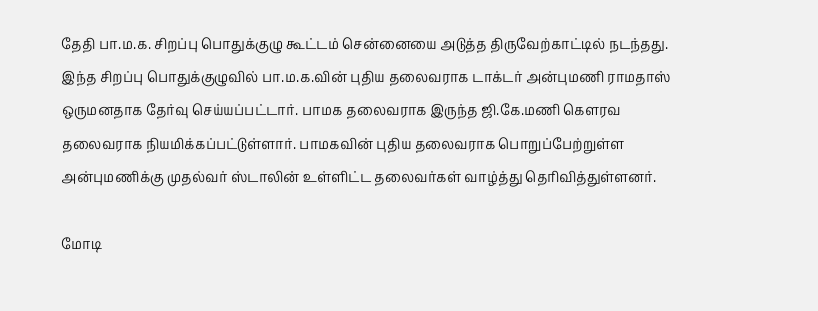தேதி பா.ம.க. சிறப்பு பொதுக்குழு கூட்டம் சென்னையை அடுத்த திருவேற்காட்டில் நடந்தது. இந்த சிறப்பு பொதுக்குழுவில் பா.ம.க.வின் புதிய தலைவராக டாக்டர் அன்புமணி ராமதாஸ் ஒருமனதாக தேர்வு செய்யப்பட்டார். பாமக தலைவராக இருந்த ஜி.கே.மணி கௌரவ தலைவராக நியமிக்கப்பட்டுள்ளார். பாமகவின் புதிய தலைவராக பொறுப்பேற்றுள்ள அன்புமணிக்கு முதல்வர் ஸ்டாலின் உள்ளிட்ட தலைவர்கள் வாழ்த்து தெரிவித்துள்ளனர்.

மோடி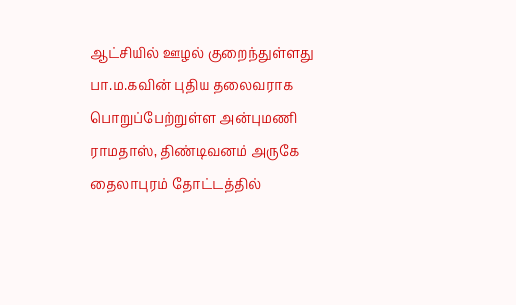ஆட்சியில் ஊழல் குறைந்துள்ளது
பா.ம.கவின் புதிய தலைவராக பொறுப்பேற்றுள்ள அன்புமணி ராமதாஸ், திண்டிவனம் அருகே தைலாபுரம் தோட்டத்தில்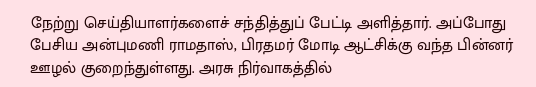நேற்று செய்தியாளர்களைச் சந்தித்துப் பேட்டி அளித்தார். அப்போது பேசிய அன்புமணி ராமதாஸ், பிரதமர் மோடி ஆட்சிக்கு வந்த பின்னர் ஊழல் குறைந்துள்ளது. அரசு நிர்வாகத்தில்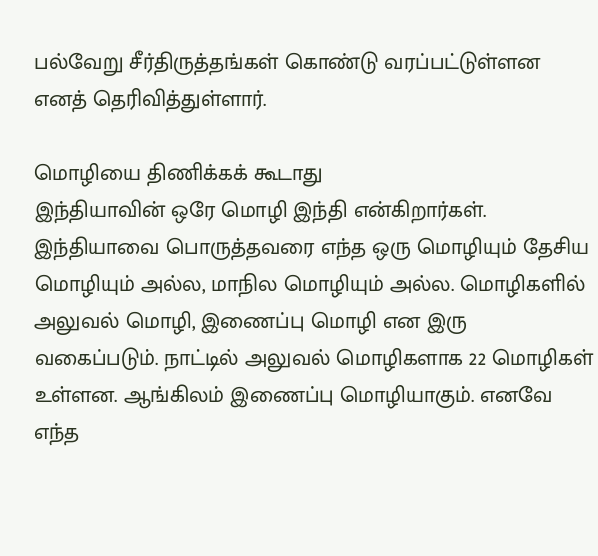பல்வேறு சீர்திருத்தங்கள் கொண்டு வரப்பட்டுள்ளன எனத் தெரிவித்துள்ளார்.

மொழியை திணிக்கக் கூடாது
இந்தியாவின் ஒரே மொழி இந்தி என்கிறார்கள். இந்தியாவை பொருத்தவரை எந்த ஒரு மொழியும் தேசிய மொழியும் அல்ல, மாநில மொழியும் அல்ல. மொழிகளில் அலுவல் மொழி, இணைப்பு மொழி என இரு வகைப்படும். நாட்டில் அலுவல் மொழிகளாக 22 மொழிகள் உள்ளன. ஆங்கிலம் இணைப்பு மொழியாகும். எனவே எந்த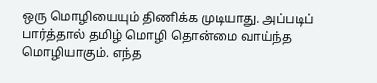ஒரு மொழியையும் திணிக்க முடியாது. அப்படிப் பார்த்தால் தமிழ் மொழி தொன்மை வாய்ந்த மொழியாகும். எந்த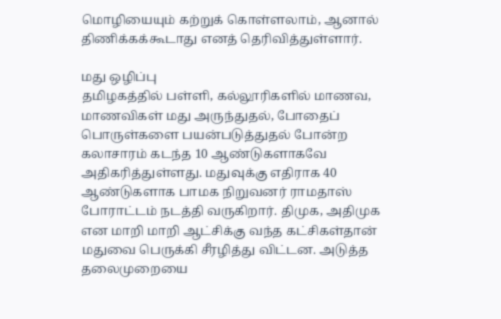மொழியையும் கற்றுக் கொள்ளலாம், ஆனால் திணிக்கக்கூடாது எனத் தெரிவித்துள்ளார்.

மது ஒழிப்பு
தமிழகத்தில் பள்ளி, கல்லூரிகளில் மாணவ, மாணவிகள் மது அருந்துதல், போதைப் பொருள்களை பயன்படுத்துதல் போன்ற கலாசாரம் கடந்த 10 ஆண்டுகளாகவே அதிகரித்துள்ளது. மதுவுக்கு எதிராக 40 ஆண்டுகளாக பாமக நிறுவனர் ராமதாஸ் போராட்டம் நடத்தி வருகிறார். திமுக, அதிமுக என மாறி மாறி ஆட்சிக்கு வந்த கட்சிகள்தான் மதுவை பெருக்கி சீரழித்து விட்டன. அடுத்த தலைமுறையை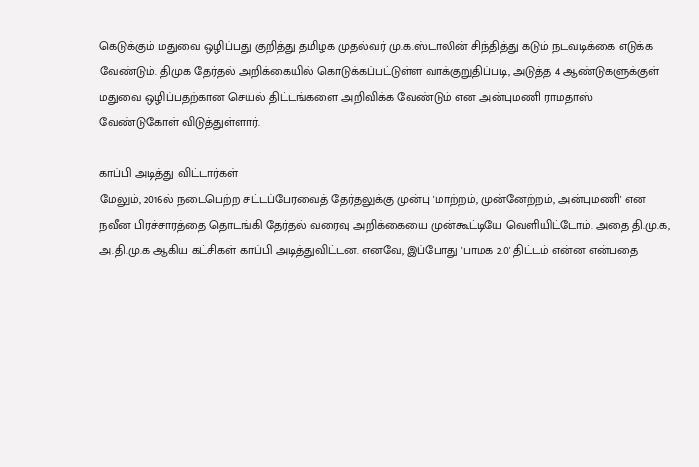கெடுக்கும் மதுவை ஒழிப்பது குறித்து தமிழக முதல்வர் மு.க.ஸ்டாலின் சிந்தித்து கடும் நடவடிக்கை எடுக்க வேண்டும். திமுக தேர்தல் அறிக்கையில் கொடுக்கப்பட்டுள்ள வாக்குறுதிப்படி, அடுத்த 4 ஆண்டுகளுக்குள் மதுவை ஒழிப்பதற்கான செயல் திட்டங்களை அறிவிக்க வேண்டும் என அன்புமணி ராமதாஸ் வேண்டுகோள் விடுத்துள்ளார்.

காப்பி அடித்து விட்டார்கள்
மேலும், 2016ல் நடைபெற்ற சட்டப்பேரவைத் தேர்தலுக்கு முன்பு 'மாற்றம், முன்னேற்றம், அன்புமணி' என நவீன பிரச்சாரத்தை தொடங்கி தேர்தல் வரைவு அறிக்கையை முன்கூட்டியே வெளியிட்டோம். அதை தி.மு.க, அ.தி.மு.க ஆகிய கட்சிகள் காப்பி அடித்துவிட்டன. எனவே, இப்போது 'பாமக 2.0' திட்டம் என்ன என்பதை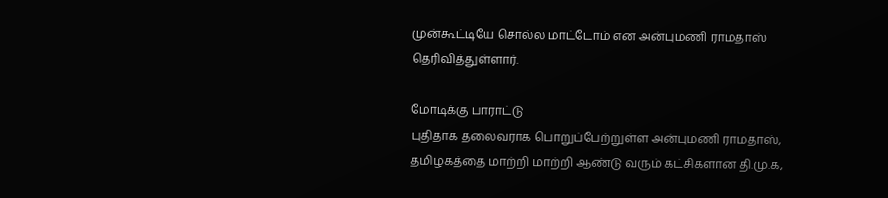முன்கூட்டியே சொல்ல மாட்டோம் என அன்புமணி ராமதாஸ் தெரிவித்துள்ளார்.

மோடிக்கு பாராட்டு
புதிதாக தலைவராக பொறுப்பேற்றுள்ள அன்புமணி ராமதாஸ், தமிழகத்தை மாற்றி மாற்றி ஆண்டு வரும் கட்சிகளான தி.மு.க,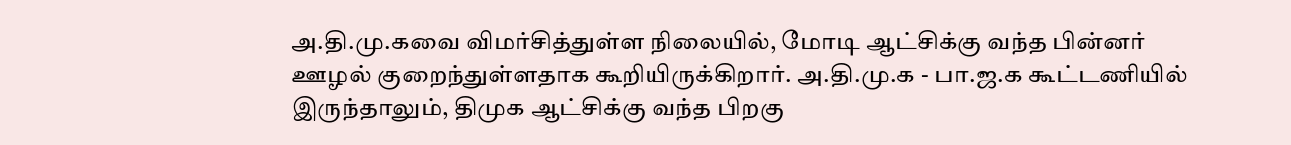அ.தி.மு.கவை விமர்சித்துள்ள நிலையில், மோடி ஆட்சிக்கு வந்த பின்னர் ஊழல் குறைந்துள்ளதாக கூறியிருக்கிறார். அ.தி.மு.க - பா.ஜ.க கூட்டணியில் இருந்தாலும், திமுக ஆட்சிக்கு வந்த பிறகு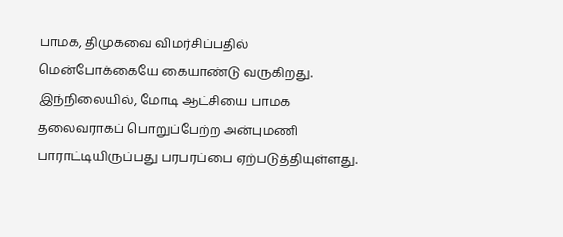பாமக, திமுகவை விமர்சிப்பதில் மென்போக்கையே கையாண்டு வருகிறது. இந்நிலையில், மோடி ஆட்சியை பாமக தலைவராகப் பொறுப்பேற்ற அன்புமணி பாராட்டியிருப்பது பரபரப்பை ஏற்படுத்தியுள்ளது.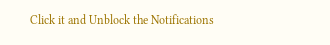Click it and Unblock the Notifications